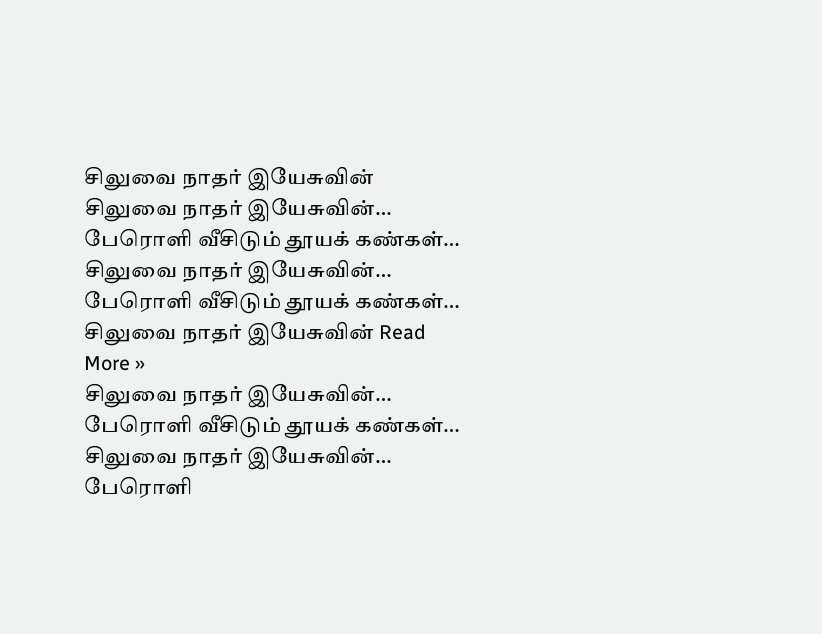சிலுவை நாதர் இயேசுவின்
சிலுவை நாதர் இயேசுவின்…
பேரொளி வீசிடும் தூயக் கண்கள்…
சிலுவை நாதர் இயேசுவின்…
பேரொளி வீசிடும் தூயக் கண்கள்…
சிலுவை நாதர் இயேசுவின் Read More »
சிலுவை நாதர் இயேசுவின்…
பேரொளி வீசிடும் தூயக் கண்கள்…
சிலுவை நாதர் இயேசுவின்…
பேரொளி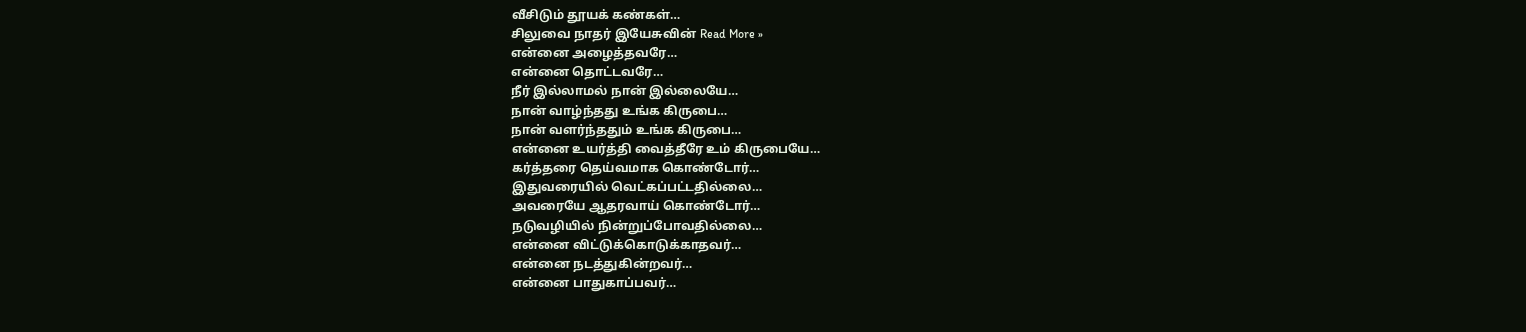வீசிடும் தூயக் கண்கள்…
சிலுவை நாதர் இயேசுவின் Read More »
என்னை அழைத்தவரே…
என்னை தொட்டவரே…
நீர் இல்லாமல் நான் இல்லையே…
நான் வாழ்ந்தது உங்க கிருபை…
நான் வளர்ந்ததும் உங்க கிருபை…
என்னை உயர்த்தி வைத்தீரே உம் கிருபையே…
கர்த்தரை தெய்வமாக கொண்டோர்…
இதுவரையில் வெட்கப்பட்டதில்லை…
அவரையே ஆதரவாய் கொண்டோர்…
நடுவழியில் நின்றுப்போவதில்லை…
என்னை விட்டுக்கொடுக்காதவர்…
என்னை நடத்துகின்றவர்…
என்னை பாதுகாப்பவர்…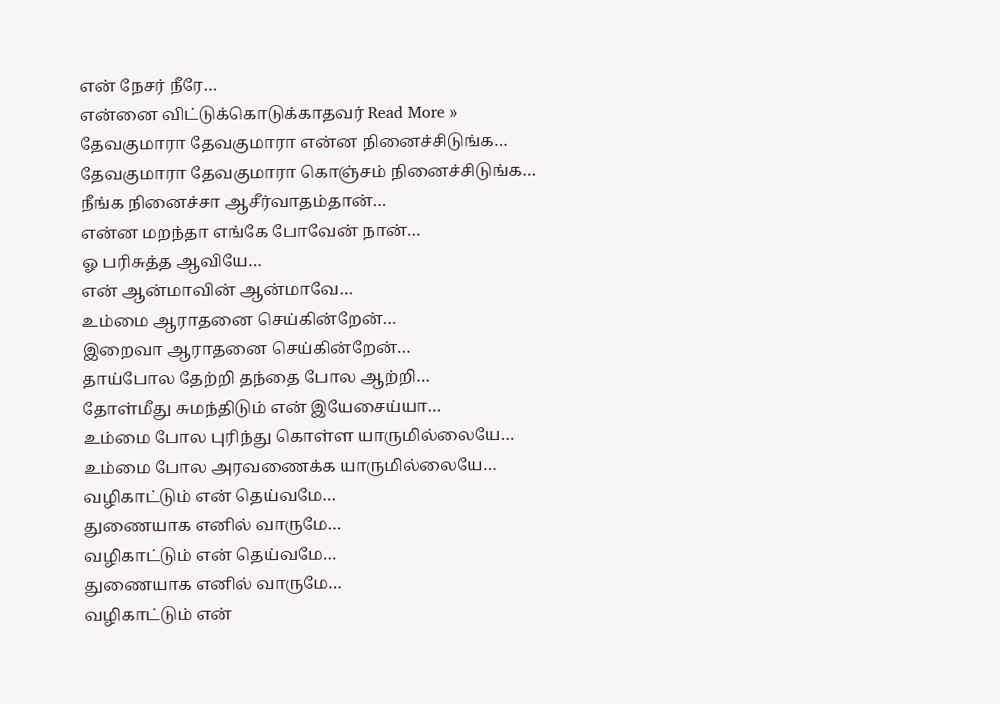என் நேசர் நீரே…
என்னை விட்டுக்கொடுக்காதவர் Read More »
தேவகுமாரா தேவகுமாரா என்ன நினைச்சிடுங்க…
தேவகுமாரா தேவகுமாரா கொஞ்சம் நினைச்சிடுங்க…
நீங்க நினைச்சா ஆசீர்வாதம்தான்…
என்ன மறந்தா எங்கே போவேன் நான்…
ஓ பரிசுத்த ஆவியே…
என் ஆன்மாவின் ஆன்மாவே…
உம்மை ஆராதனை செய்கின்றேன்…
இறைவா ஆராதனை செய்கின்றேன்…
தாய்போல தேற்றி தந்தை போல ஆற்றி…
தோள்மீது சுமந்திடும் என் இயேசைய்யா…
உம்மை போல புரிந்து கொள்ள யாருமில்லையே…
உம்மை போல அரவணைக்க யாருமில்லையே…
வழிகாட்டும் என் தெய்வமே…
துணையாக எனில் வாருமே…
வழிகாட்டும் என் தெய்வமே…
துணையாக எனில் வாருமே…
வழிகாட்டும் என்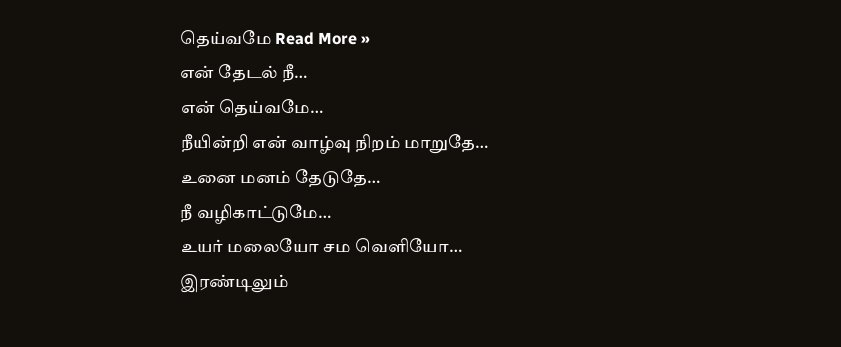தெய்வமே Read More »
என் தேடல் நீ…
என் தெய்வமே…
நீயின்றி என் வாழ்வு நிறம் மாறுதே…
உனை மனம் தேடுதே…
நீ வழிகாட்டுமே…
உயர் மலையோ சம வெளியோ…
இரண்டிலும்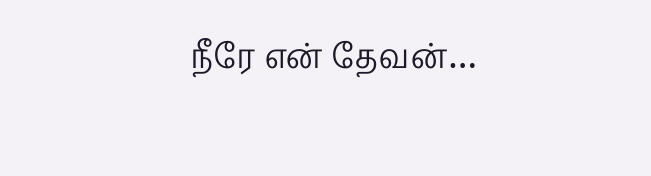நீரே என் தேவன்…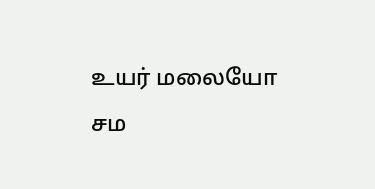உயர் மலையோ சம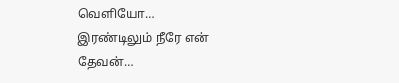வெளியோ…
இரண்டிலும் நீரே என் தேவன்…